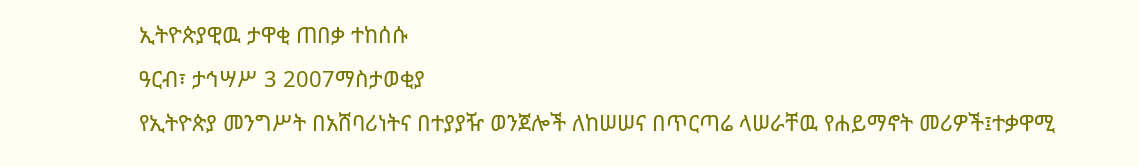ኢትዮጵያዊዉ ታዋቂ ጠበቃ ተከሰሱ
ዓርብ፣ ታኅሣሥ 3 2007ማስታወቂያ
የኢትዮጵያ መንግሥት በአሸባሪነትና በተያያዥ ወንጀሎች ለከሠሠና በጥርጣሬ ላሠራቸዉ የሐይማኖት መሪዎች፤ተቃዋሚ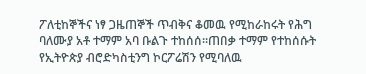ፖለቲከኞችና ነፃ ጋዜጠኞች ጥብቅና ቆመዉ የሚከራከሩት የሕግ ባለሙያ አቶ ተማም አባ ቡልጉ ተከሰሰ።ጠበቃ ተማም የተከሰሱት የኢትዮጵያ ብሮድካስቲንግ ኮርፖሬሽን የሚባለዉ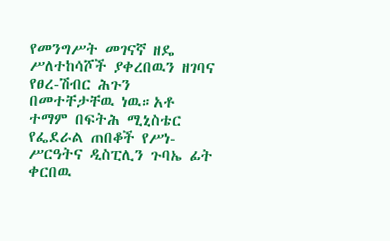የመንግሥት መገናኛ ዘዴ ሥለተከሳሾች ያቀረበዉን ዘገባና የፀረ-ሽብር ሕጉን በመተቸታቸዉ ነዉ።አቶ ተማም በፍትሕ ሚኒስቴር የፌደራል ጠበቆች የሥነ-ሥርዓትና ዲስፒሊን ጉባኤ ፊት ቀርበዉ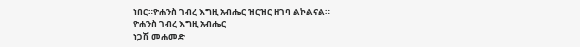ነበር።ዮሐንስ ገብረ እግዚ አብሔር ዝርዝር ዘገባ ልኮልናል።
ዮሐንስ ገብረ እግዚ አብሔር
ነጋሽ መሐመድ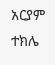አርያም ተክሌ